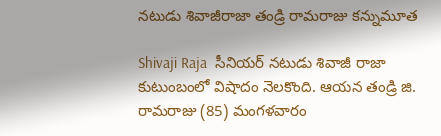నటుడు శివాజీరాజా తండ్రి రామరాజు కన్నుమూత

Shivaji Raja  సీనియర్ నటుడు శివాజీ రాజా కుటుంబంలో విషాదం నెలకొంది. ఆయన తండ్రి జి. రామరాజు (85) మంగళవారం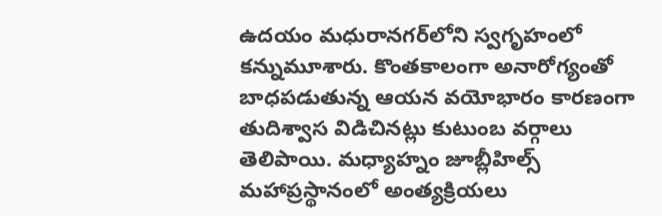ఉదయం మధురానగర్‌లోని స్వగృహంలో కన్నుమూశారు. కొంతకాలంగా అనారోగ్యంతో బాధపడుతున్న ఆయన వయోభారం కారణంగా తుదిశ్వాస విడిచినట్లు కుటుంబ వర్గాలు తెలిపాయి. మధ్యాహ్నం జూబ్లీహిల్స్ మహాప్రస్థానంలో అంత్యక్రియలు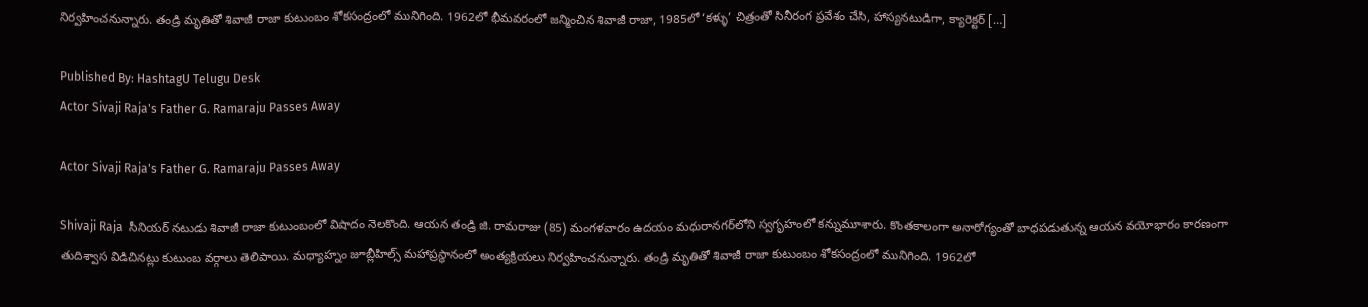నిర్వహించనున్నారు. తండ్రి మృతితో శివాజీ రాజా కుటుంబం శోకసంద్రంలో మునిగింది. 1962లో భీమవరంలో జన్మించిన శివాజీ రాజా, 1985లో ‘కళ్ళు’ చిత్రంతో సినీరంగ ప్రవేశం చేసి, హాస్యనటుడిగా, క్యారెక్టర్ […]

Published By: HashtagU Telugu Desk
Actor Sivaji Raja's Father G. Ramaraju Passes Away

Actor Sivaji Raja's Father G. Ramaraju Passes Away

Shivaji Raja  సీనియర్ నటుడు శివాజీ రాజా కుటుంబంలో విషాదం నెలకొంది. ఆయన తండ్రి జి. రామరాజు (85) మంగళవారం ఉదయం మధురానగర్‌లోని స్వగృహంలో కన్నుమూశారు. కొంతకాలంగా అనారోగ్యంతో బాధపడుతున్న ఆయన వయోభారం కారణంగా తుదిశ్వాస విడిచినట్లు కుటుంబ వర్గాలు తెలిపాయి. మధ్యాహ్నం జూబ్లీహిల్స్ మహాప్రస్థానంలో అంత్యక్రియలు నిర్వహించనున్నారు. తండ్రి మృతితో శివాజీ రాజా కుటుంబం శోకసంద్రంలో మునిగింది. 1962లో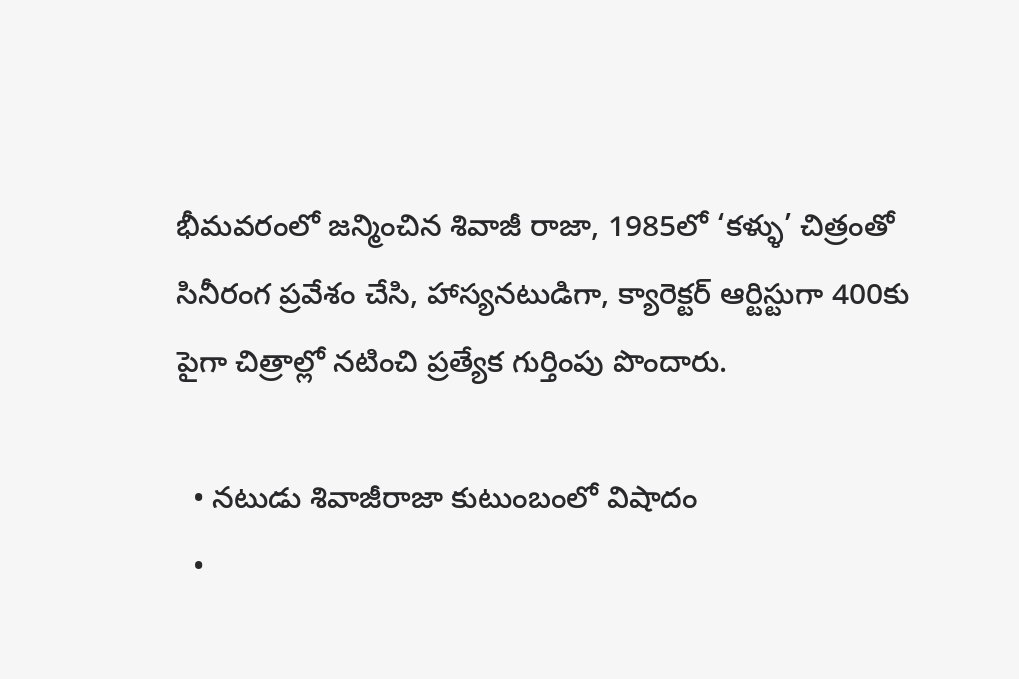భీమవరంలో జన్మించిన శివాజీ రాజా, 1985లో ‘కళ్ళు’ చిత్రంతో సినీరంగ ప్రవేశం చేసి, హాస్యనటుడిగా, క్యారెక్టర్ ఆర్టిస్టుగా 400కు పైగా చిత్రాల్లో నటించి ప్రత్యేక గుర్తింపు పొందారు.

  • నటుడు శివాజీరాజా కుటుంబంలో విషాదం
  •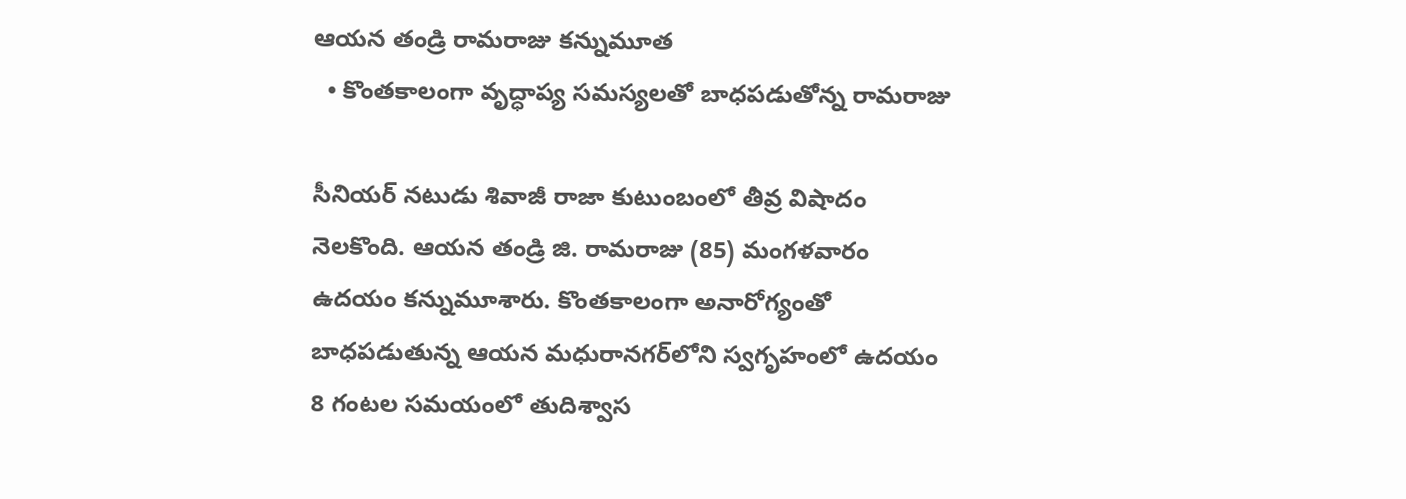ఆయన తండ్రి రామరాజు కన్నుమూత
  • కొంతకాలంగా వృద్ధాప్య సమస్యలతో బాధపడుతోన్న రామరాజు

సీనియర్ నటుడు శివాజీ రాజా కుటుంబంలో తీవ్ర విషాదం నెలకొంది. ఆయన తండ్రి జి. రామరాజు (85) మంగళవారం ఉదయం కన్నుమూశారు. కొంతకాలంగా అనారోగ్యంతో బాధపడుతున్న ఆయన మధురానగర్‌లోని స్వగృహంలో ఉదయం 8 గంటల సమయంలో తుదిశ్వాస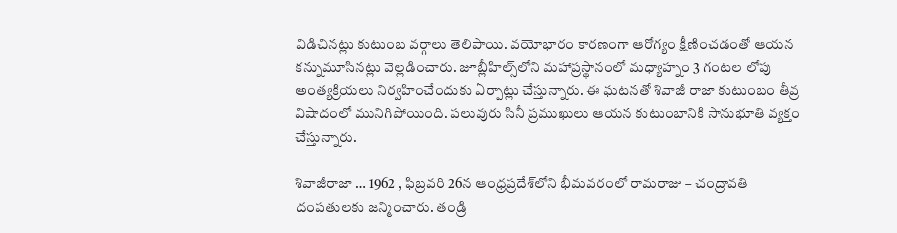విడిచినట్లు కుటుంబ వర్గాలు తెలిపాయి. వయోభారం కారణంగా ఆరోగ్యం క్షీణించడంతో ఆయన కన్నుమూసినట్లు వెల్లడించారు. జూబ్లీహిల్స్‌లోని మహాప్రస్థానంలో మధ్యాహ్నం 3 గంటల లోపు అంత్యక్రియలు నిర్వహించేందుకు ఏర్పాట్లు చేస్తున్నారు. ఈ ఘటనతో శివాజీ రాజా కుటుంబం తీవ్ర విషాదంలో మునిగిపోయింది. పలువురు సినీ ప్రముఖులు ఆయన కుటుంబానికి సానుభూతి వ్యక్తం చేస్తున్నారు.

శివాజీరాజా … 1962 , ఫిబ్రవరి 26న ఆంధ్రప్రదేశ్‌లోని భీమవరంలో రామరాజు – చంద్రావతి దంపతులకు జన్మించారు. తండ్రి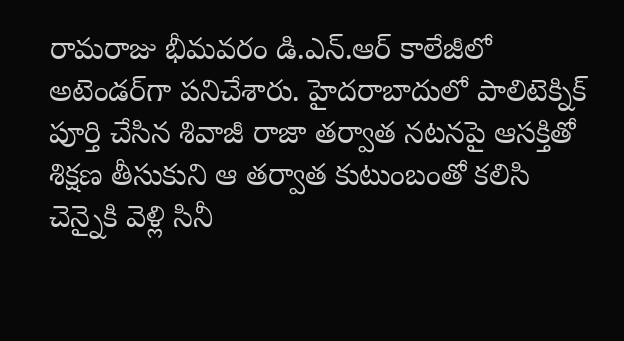రామరాజు భీమవరం డి.ఎన్.ఆర్ కాలేజీలో అటెండర్‌గా పనిచేశారు. హైదరాబాదులో పాలిటెక్నిక్ పూర్తి చేసిన శివాజీ రాజా తర్వాత నటనపై ఆసక్తితో శిక్షణ తీసుకుని ఆ తర్వాత కుటుంబంతో కలిసి చెన్నైకి వెళ్లి సినీ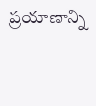ప్రయాణాన్ని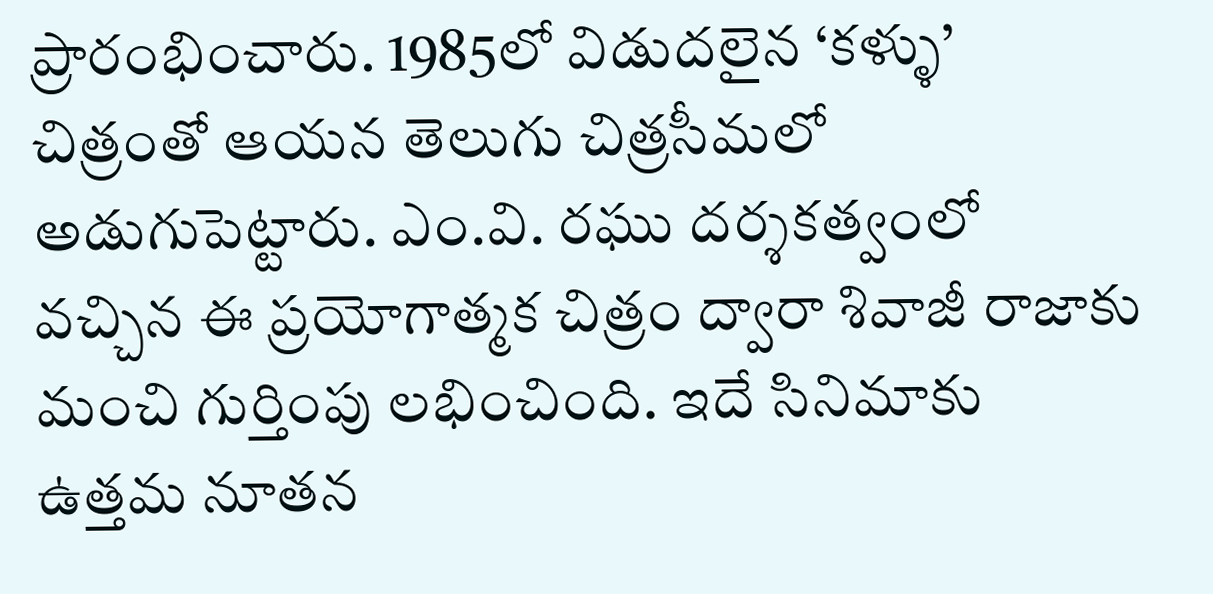ప్రారంభించారు. 1985లో విడుదలైన ‘కళ్ళు’ చిత్రంతో ఆయన తెలుగు చిత్రసీమలో అడుగుపెట్టారు. ఎం.వి. రఘు దర్శకత్వంలో వచ్చిన ఈ ప్రయోగాత్మక చిత్రం ద్వారా శివాజీ రాజాకు మంచి గుర్తింపు లభించింది. ఇదే సినిమాకు ఉత్తమ నూతన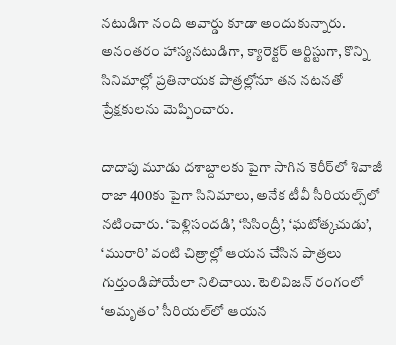నటుడిగా నంది అవార్డు కూడా అందుకున్నారు. అనంతరం హాస్యనటుడిగా, క్యారెక్టర్ ఆర్టిస్టుగా, కొన్ని సినిమాల్లో ప్రతినాయక పాత్రల్లోనూ తన నటనతో ప్రేక్షకులను మెప్పించారు.

దాదాపు మూడు దశాబ్దాలకు పైగా సాగిన కెరీర్‌లో శివాజీ రాజా 400కు పైగా సినిమాలు, అనేక టీవీ సీరియల్స్‌లో నటించారు. ‘పెళ్లిసందడి’, ‘సిసింద్రీ’, ‘ఘటోత్కచుడు’, ‘మురారి’ వంటి చిత్రాల్లో ఆయన చేసిన పాత్రలు గుర్తుండిపోయేలా నిలిచాయి. టెలివిజన్ రంగంలో ‘అమృతం’ సీరియల్‌లో ఆయన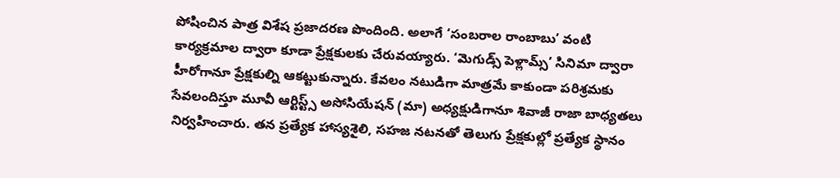పోషించిన పాత్ర విశేష ప్రజాదరణ పొందింది. అలాగే ‘సంబరాల రాంబాబు’ వంటి కార్యక్రమాల ద్వారా కూడా ప్రేక్షకులకు చేరువయ్యారు. ‘మెగుడ్స్ పెళ్లామ్స్’ సినిమా ద్వారా హీరోగానూ ప్రేక్షకుల్ని ఆకట్టుకున్నారు. కేవలం నటుడిగా మాత్రమే కాకుండా పరిశ్రమకు సేవలందిస్తూ మూవీ ఆర్టిస్ట్స్ అసోసియేషన్ (మా) అధ్యక్షుడిగానూ శివాజీ రాజా బాధ్యతలు నిర్వహించారు. తన ప్రత్యేక హాస్యశైలి, సహజ నటనతో తెలుగు ప్రేక్షకుల్లో ప్రత్యేక స్థానం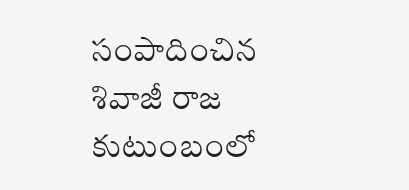సంపాదించిన శివాజీ రాజ కుటుంబంలో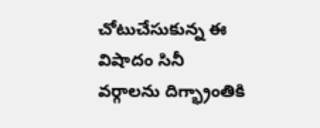చోటుచేసుకున్న ఈ విషాదం సినీ వర్గాలను దిగ్భ్రాంతికి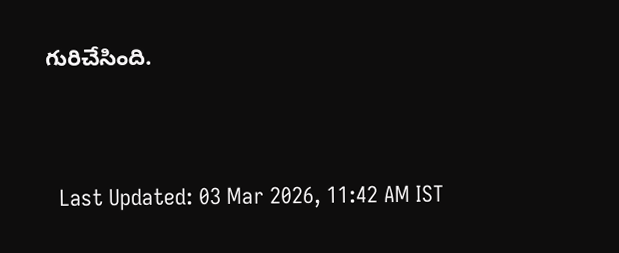గురిచేసింది.



  Last Updated: 03 Mar 2026, 11:42 AM IST